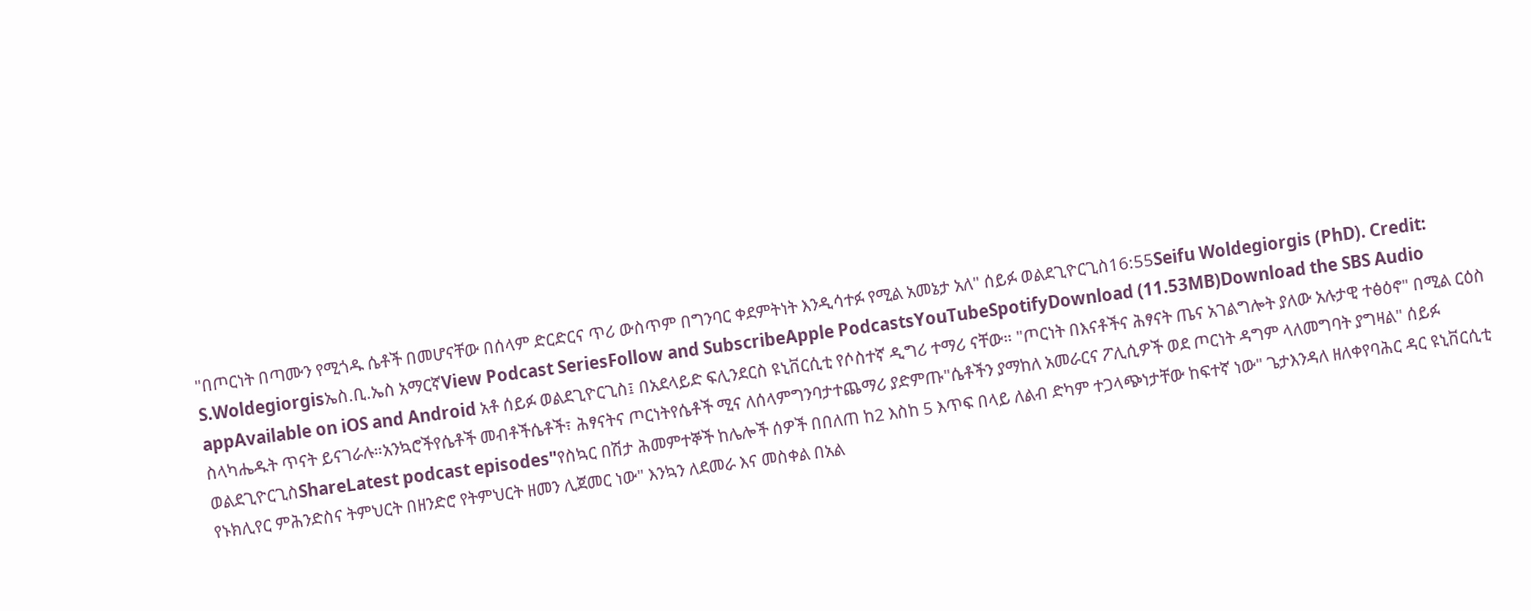"በጦርነት በጣሙን የሚጎዱ ሴቶች በመሆናቸው በሰላም ድርድርና ጥሪ ውስጥም በግንባር ቀደምትነት እንዲሳተፉ የሚል አመኔታ አለ" ሰይፉ ወልደጊዮርጊስ16:55Seifu Woldegiorgis (PhD). Credit: S.Woldegiorgisኤስ.ቢ.ኤስ አማርኛView Podcast SeriesFollow and SubscribeApple PodcastsYouTubeSpotifyDownload (11.53MB)Download the SBS Audio appAvailable on iOS and Android አቶ ሰይፉ ወልደጊዮርጊስ፤ በአደላይድ ፍሊንደርስ ዩኒቨርሲቲ የሶስተኛ ዲግሪ ተማሪ ናቸው። "ጦርነት በእናቶችና ሕፃናት ጤና አገልግሎት ያለው አሉታዊ ተፅዕኖ" በሚል ርዕስ ስላካሔዱት ጥናት ይናገራሉ።አንኳሮችየሴቶች መብቶችሴቶች፣ ሕፃናትና ጦርነትየሴቶች ሚና ለሰላምግንባታተጨማሪ ያድምጡ"ሴቶችን ያማከለ አመራርና ፖሊሲዎች ወደ ጦርነት ዳግም ላለመግባት ያግዛል" ሰይፉ ወልደጊዮርጊስShareLatest podcast episodes"የስኳር በሽታ ሕመምተኞች ከሌሎች ሰዎች በበለጠ ከ2 እስከ 5 እጥፍ በላይ ለልብ ድካም ተጋላጭነታቸው ከፍተኛ ነው" ጌታእንዳለ ዘለቀየባሕር ዳር ዩኒቨርሲቲ የኑክሊየር ምሕንድስና ትምህርት በዘንድሮ የትምህርት ዘመን ሊጀመር ነው" እንኳን ለደመራ እና መስቀል በአል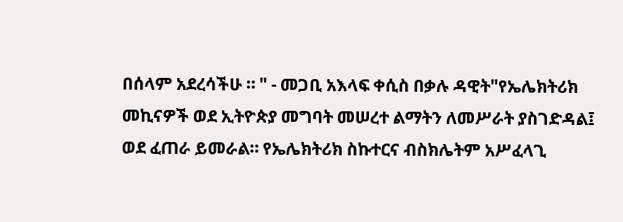በሰላም አደረሳችሁ ። " - መጋቢ አእላፍ ቀሲስ በቃሉ ዳዊት"የኤሌክትሪክ መኪናዎች ወደ ኢትዮጵያ መግባት መሠረተ ልማትን ለመሥራት ያስገድዳል፤ ወደ ፈጠራ ይመራል። የኤሌክትሪክ ስኩተርና ብስክሌትም አሥፈላጊ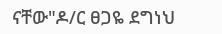ናቸው"ዶ/ር ፀጋዬ ደግነህ